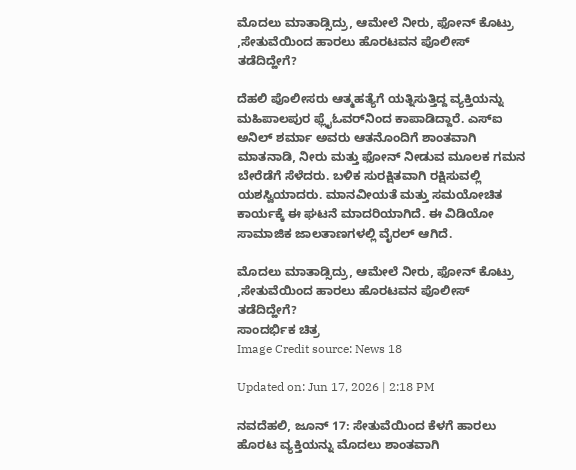ಮೊದಲು ಮಾತಾಡ್ಸಿದ್ರು, ಆಮೇಲೆ ನೀರು, ಫೋನ್ ಕೊಟ್ರು ,ಸೇತುವೆಯಿಂದ ಹಾರಲು ಹೊರಟವನ ಪೊಲೀಸ್ ತಡೆದಿದ್ಹೇಗೆ?

ದೆಹಲಿ ಪೊಲೀಸರು ಆತ್ಮಹತ್ಯೆಗೆ ಯತ್ನಿಸುತ್ತಿದ್ದ ವ್ಯಕ್ತಿಯನ್ನು ಮಹಿಪಾಲಪುರ ಫ್ಲೈಓವರ್‌ನಿಂದ ಕಾಪಾಡಿದ್ದಾರೆ. ಎಸ್‌ಐ ಅನಿಲ್ ಶರ್ಮಾ ಅವರು ಆತನೊಂದಿಗೆ ಶಾಂತವಾಗಿ ಮಾತನಾಡಿ, ನೀರು ಮತ್ತು ಫೋನ್ ನೀಡುವ ಮೂಲಕ ಗಮನ ಬೇರೆಡೆಗೆ ಸೆಳೆದರು. ಬಳಿಕ ಸುರಕ್ಷಿತವಾಗಿ ರಕ್ಷಿಸುವಲ್ಲಿ ಯಶಸ್ವಿಯಾದರು. ಮಾನವೀಯತೆ ಮತ್ತು ಸಮಯೋಚಿತ ಕಾರ್ಯಕ್ಕೆ ಈ ಘಟನೆ ಮಾದರಿಯಾಗಿದೆ. ಈ ವಿಡಿಯೋ ಸಾಮಾಜಿಕ ಜಾಲತಾಣಗಳಲ್ಲಿ ವೈರಲ್ ಆಗಿದೆ.

ಮೊದಲು ಮಾತಾಡ್ಸಿದ್ರು, ಆಮೇಲೆ ನೀರು, ಫೋನ್ ಕೊಟ್ರು ,ಸೇತುವೆಯಿಂದ ಹಾರಲು ಹೊರಟವನ ಪೊಲೀಸ್ ತಡೆದಿದ್ಹೇಗೆ?
ಸಾಂದರ್ಭಿಕ ಚಿತ್ರ
Image Credit source: News 18

Updated on: Jun 17, 2026 | 2:18 PM

ನವದೆಹಲಿ, ಜೂನ್ 17: ಸೇತುವೆಯಿಂದ ಕೆಳಗೆ ಹಾರಲು ಹೊರಟ ವ್ಯಕ್ತಿಯನ್ನು ಮೊದಲು ಶಾಂತವಾಗಿ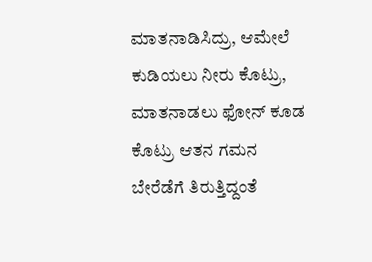ಮಾತನಾಡಿಸಿದ್ರು, ಆಮೇಲೆ ಕುಡಿಯಲು ನೀರು ಕೊಟ್ರು, ಮಾತನಾಡಲು ಫೋನ್ ಕೂಡ ಕೊಟ್ರು ಆತನ ಗಮನ ಬೇರೆಡೆಗೆ ತಿರುತ್ತಿದ್ದಂತೆ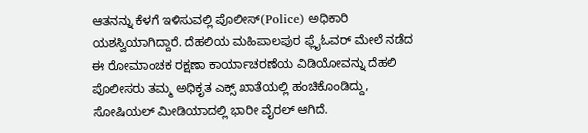ಆತನನ್ನು ಕೆಳಗೆ ಇಳಿಸುವಲ್ಲಿ ಪೊಲೀಸ್(Police) ಅಧಿಕಾರಿ ಯಶಸ್ವಿಯಾಗಿದ್ದಾರೆ. ದೆಹಲಿಯ ಮಹಿಪಾಲಪುರ ಫ್ಲೈಓವರ್‌ ಮೇಲೆ ನಡೆದ ಈ ರೋಮಾಂಚಕ ರಕ್ಷಣಾ ಕಾರ್ಯಾಚರಣೆಯ ವಿಡಿಯೋವನ್ನು ದೆಹಲಿ ಪೊಲೀಸರು ತಮ್ಮ ಅಧಿಕೃತ ಎಕ್ಸ್ ಖಾತೆಯಲ್ಲಿ ಹಂಚಿಕೊಂಡಿದ್ದು, ಸೋಷಿಯಲ್ ಮೀಡಿಯಾದಲ್ಲಿ ಭಾರೀ ವೈರಲ್ ಆಗಿದೆ.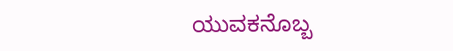ಯುವಕನೊಬ್ಬ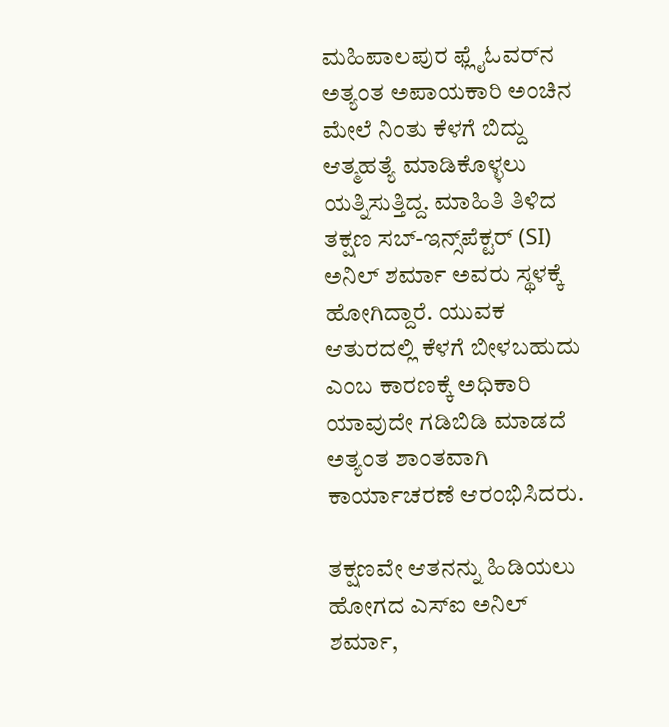ಮಹಿಪಾಲಪುರ ಫ್ಲೈಓವರ್‌ನ ಅತ್ಯಂತ ಅಪಾಯಕಾರಿ ಅಂಚಿನ ಮೇಲೆ ನಿಂತು ಕೆಳಗೆ ಬಿದ್ದು ಆತ್ಮಹತ್ಯೆ ಮಾಡಿಕೊಳ್ಳಲು ಯತ್ನಿಸುತ್ತಿದ್ದ. ಮಾಹಿತಿ ತಿಳಿದ ತಕ್ಷಣ ಸಬ್-ಇನ್ಸ್‌ಪೆಕ್ಟರ್ (SI) ಅನಿಲ್ ಶರ್ಮಾ ಅವರು ಸ್ಥಳಕ್ಕೆ ಹೋಗಿದ್ದಾರೆ. ಯುವಕ ಆತುರದಲ್ಲಿ ಕೆಳಗೆ ಬೀಳಬಹುದು ಎಂಬ ಕಾರಣಕ್ಕೆ ಅಧಿಕಾರಿ ಯಾವುದೇ ಗಡಿಬಿಡಿ ಮಾಡದೆ ಅತ್ಯಂತ ಶಾಂತವಾಗಿ ಕಾರ್ಯಾಚರಣೆ ಆರಂಭಿಸಿದರು.

ತಕ್ಷಣವೇ ಆತನನ್ನು ಹಿಡಿಯಲು ಹೋಗದ ಎಸ್‌ಐ ಅನಿಲ್ ಶರ್ಮಾ,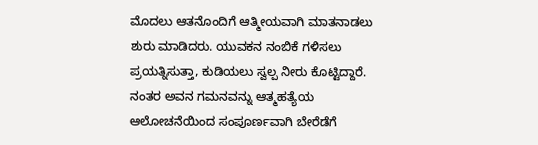ಮೊದಲು ಆತನೊಂದಿಗೆ ಆತ್ಮೀಯವಾಗಿ ಮಾತನಾಡಲು ಶುರು ಮಾಡಿದರು. ಯುವಕನ ನಂಬಿಕೆ ಗಳಿಸಲು ಪ್ರಯತ್ನಿಸುತ್ತಾ, ಕುಡಿಯಲು ಸ್ವಲ್ಪ ನೀರು ಕೊಟ್ಟಿದ್ದಾರೆ. ನಂತರ ಅವನ ಗಮನವನ್ನು ಆತ್ಮಹತ್ಯೆಯ ಆಲೋಚನೆಯಿಂದ ಸಂಪೂರ್ಣವಾಗಿ ಬೇರೆಡೆಗೆ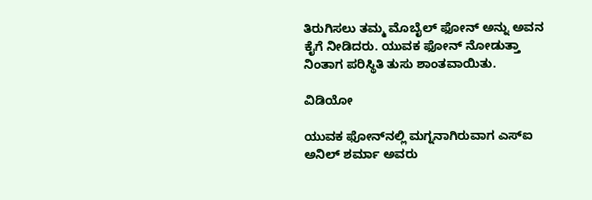ತಿರುಗಿಸಲು ತಮ್ಮ ಮೊಬೈಲ್ ಫೋನ್ ಅನ್ನು ಅವನ ಕೈಗೆ ನೀಡಿದರು. ಯುವಕ ಫೋನ್ ನೋಡುತ್ತಾ ನಿಂತಾಗ ಪರಿಸ್ಥಿತಿ ತುಸು ಶಾಂತವಾಯಿತು.

ವಿಡಿಯೋ

ಯುವಕ ಫೋನ್‌ನಲ್ಲಿ ಮಗ್ನನಾಗಿರುವಾಗ ಎಸ್‌ಐ ಅನಿಲ್ ಶರ್ಮಾ ಅವರು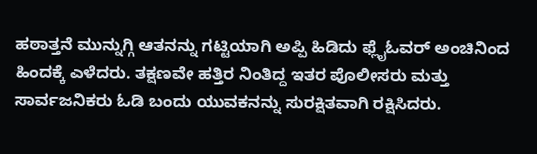ಹಠಾತ್ತನೆ ಮುನ್ನುಗ್ಗಿ ಆತನನ್ನು ಗಟ್ಟಿಯಾಗಿ ಅಪ್ಪಿ ಹಿಡಿದು ಫ್ಲೈಓವರ್ ಅಂಚಿನಿಂದ ಹಿಂದಕ್ಕೆ ಎಳೆದರು. ತಕ್ಷಣವೇ ಹತ್ತಿರ ನಿಂತಿದ್ದ ಇತರ ಪೊಲೀಸರು ಮತ್ತು ಸಾರ್ವಜನಿಕರು ಓಡಿ ಬಂದು ಯುವಕನನ್ನು ಸುರಕ್ಷಿತವಾಗಿ ರಕ್ಷಿಸಿದರು.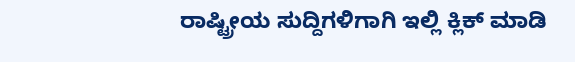ರಾಷ್ಟ್ರೀಯ ಸುದ್ದಿಗಳಿಗಾಗಿ ಇಲ್ಲಿ ಕ್ಲಿಕ್ ಮಾಡಿ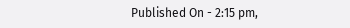Published On - 2:15 pm,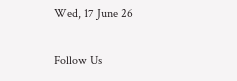Wed, 17 June 26

Follow Us